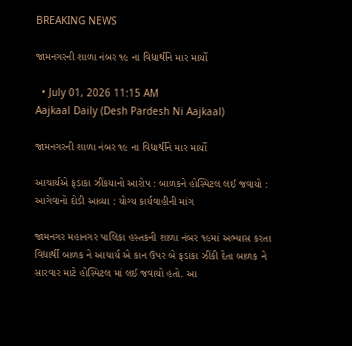BREAKING NEWS

જામનગરની શાળા નંબર ૧૯ ના વિદ્યાર્થીને માર માર્યો

  • July 01, 2026 11:15 AM
Aajkaal Daily (Desh Pardesh Ni Aajkaal)

જામનગરની શાળા નંબર ૧૯ ના વિદ્યાર્થીને માર માર્યો

આચાર્યએ ફડાકા ઝીંકયાનો આરોપ : બાળકને હોસ્પિટલ લઈ જવાયો : આગેવાનો દોડી આવ્યા : યોગ્ય કાર્યવાહીની માંગ

જામનગર મહાનગર પાલિકા હસ્તકની શાળા નંબર ૧૯માં અભ્યાસ કરતા વિદ્યાર્થી બાળક ને આચાર્ય એ કાન ઉપર બે ફડાકા ઝીંકી દેતા બાળક ને સારવાર માટે હોસ્પિટલ માં લઈ જવાયો હતો. આ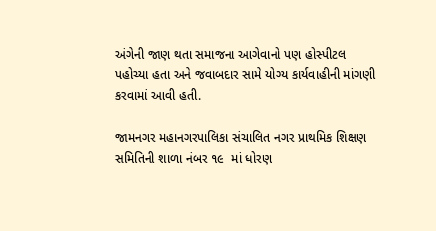અંગેની જાણ થતા સમાજના આગેવાનો પણ હોસ્પીટલ પહોચ્યા હતા અને જવાબદાર સામે યોગ્ય કાર્યવાહીની માંગણી કરવામાં આવી હતી.

જામનગર મહાનગરપાલિકા સંચાલિત નગર પ્રાથમિક શિક્ષણ સમિતિની શાળા નંબર ૧૯  માં ધોરણ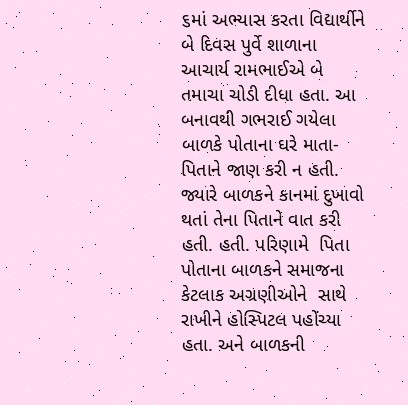૬માં અભ્યાસ કરતા વિદ્યાર્થીને બે દિવસ પુર્વે શાળાના આચાર્ય રામભાઈએ બે તમાચા ચોડી દીધા હતા. આ બનાવથી ગભરાઈ ગયેલા બાળકે પોતાના ઘરે માતા-પિતાને જાણ કરી ન હતી. જ્યારે બાળકને કાનમાં દુખાવો થતાં તેના પિતાને વાત કરી હતી. હતી. પરિણામે  પિતા પોતાના બાળકને સમાજના કેટલાક અગ્રણીઓને  સાથે રાખીને હોસ્પિટલ પહોંચ્યા હતા. અને બાળકની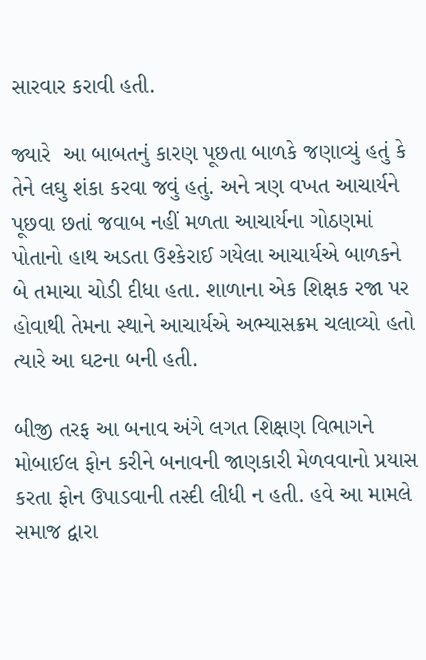સારવાર કરાવી હતી.

જ્યારે  આ બાબતનું કારણ પૂછતા બાળકે જણાવ્યું હતું કે તેને લઘુ શંકા કરવા જવું હતું. અને ત્રણ વખત આચાર્યને પૂછવા છતાં જવાબ નહીં મળતા આચાર્યના ગોઠણમાં પોતાનો હાથ અડતા ઉશ્કેરાઈ ગયેલા આચાર્યએ બાળકને બે તમાચા ચોડી દીધા હતા. શાળાના એક શિક્ષક રજા પર હોવાથી તેમના સ્થાને આચાર્યએ અભ્યાસક્રમ ચલાવ્યો હતો ત્યારે આ ઘટના બની હતી.

બીજી તરફ આ બનાવ અંગે લગત શિક્ષણ વિભાગને  મોબાઈલ ફોન કરીને બનાવની જાણકારી મેળવવાનો પ્રયાસ કરતા ફોન ઉપાડવાની તસ્દી લીધી ન હતી. હવે આ મામલે સમાજ દ્વારા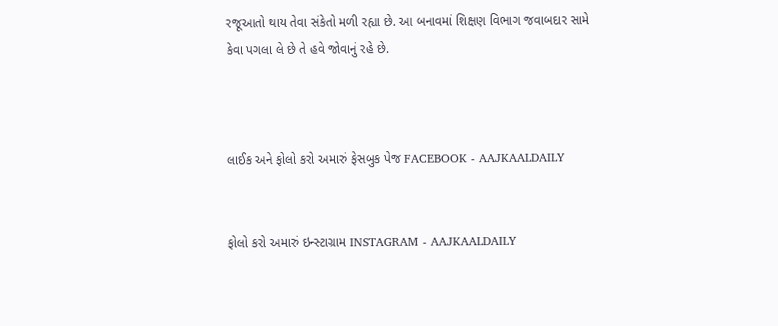રજૂઆતો થાય તેવા સંકેતો મળી રહ્યા છે. આ બનાવમાં શિક્ષણ વિભાગ જવાબદાર સામે કેવા પગલા લે છે તે હવે જોવાનું રહે છે.



લાઈક અને ફોલો કરો અમારું ફેસબુક પેજ FACEBOOK - AAJKAALDAILY


ફોલો કરો અમારું ઇન્સ્ટાગ્રામ INSTAGRAM - AAJKAALDAILY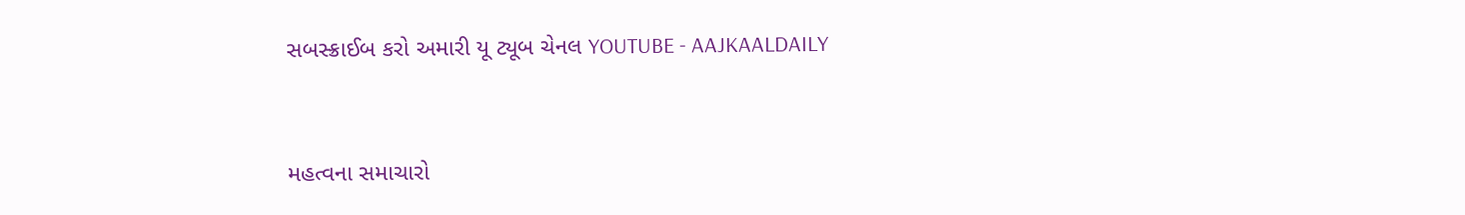સબસ્ક્રાઈબ કરો અમારી યૂ ટ્યૂબ ચેનલ YOUTUBE - AAJKAALDAILY


મહત્વના સમાચારો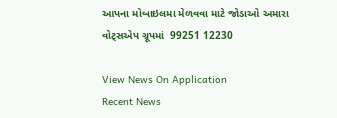આપના મોબાઇલમા મેળવવા માટે જોડાઓ અમારા વોટ્સએપ ગ્રૂપમાં  99251 12230

View News On Application
Recent News